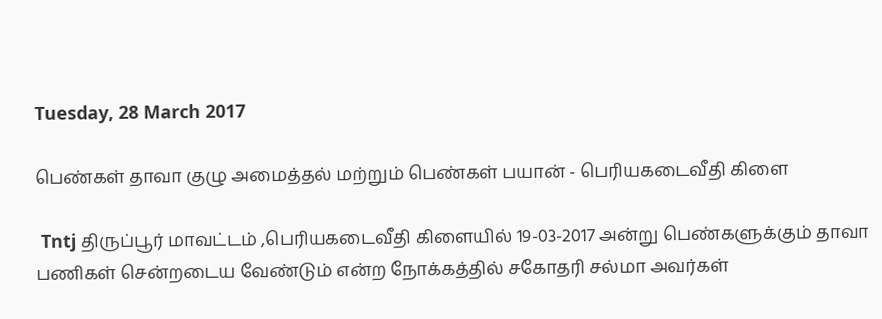Tuesday, 28 March 2017

பெண்கள் தாவா குழு அமைத்தல் மற்றும் பெண்கள் பயான் - பெரியகடைவீதி கிளை

 Tntj திருப்பூர் மாவட்டம் ,பெரியகடைவீதி கிளையில் 19-03-2017 அன்று பெண்களுக்கும் தாவா பணிகள் சென்றடைய வேண்டும் என்ற நோக்கத்தில் சகோதரி சல்மா அவர்கள்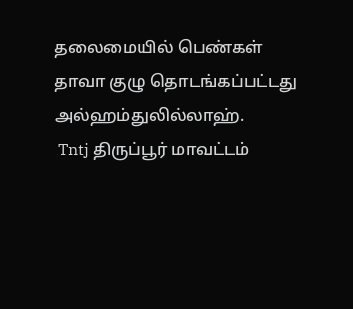தலைமையில் பெண்கள் தாவா குழு தொடங்கப்பட்டது அல்ஹம்துலில்லாஹ்.
 Tntj திருப்பூர் மாவட்டம்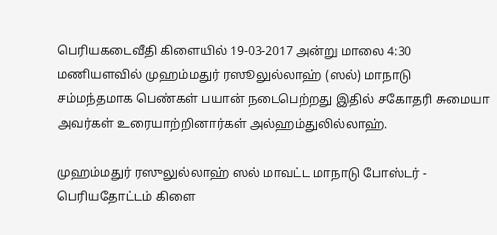பெரியகடைவீதி கிளையில் 19-03-2017 அன்று மாலை 4:30 மணியளவில் முஹம்மதுர் ரஸூலுல்லாஹ் (ஸல்) மாநாடு சம்மந்தமாக பெண்கள் பயான் நடைபெற்றது இதில் சகோதரி சுமையா அவர்கள் உரையாற்றினார்கள் அல்ஹம்துலில்லாஹ்.

முஹம்மதுர் ரஸுலுல்லாஹ் ஸல் மாவட்ட மாநாடு போஸ்டர் - பெரியதோட்டம் கிளை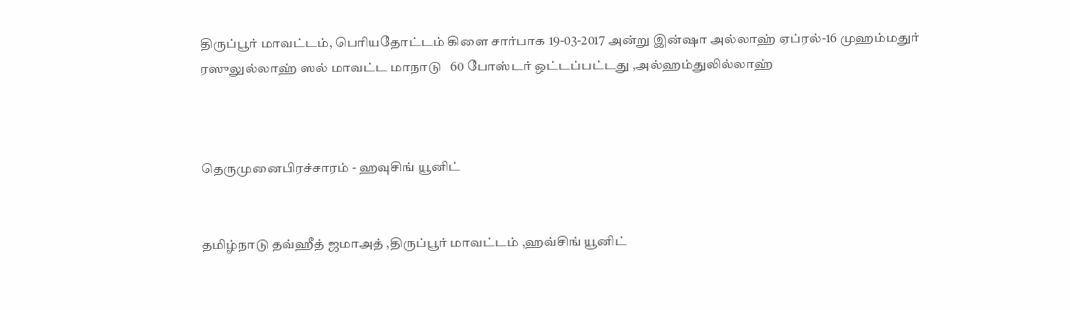திருப்பூர் மாவட்டம், பெரியதோட்டம் கிளை சார்பாக 19-03-2017 அன்று இன்ஷா அல்லாஹ் ஏப்ரல்-16 முஹம்மதுர் ரஸுலுல்லாஹ் ஸல் மாவட்ட மாநாடு   60 போஸ்டர் ஒட்டப்பட்டது ,அல்ஹம்துலில்லாஹ்



தெருமுனைபிரச்சாரம் - ஹவுசிங் யூனிட்


தமிழ்நாடு தவ்ஹீத் ஜமாஅத் ,திருப்பூர் மாவட்டம் ,ஹவ்சிங் யூனிட்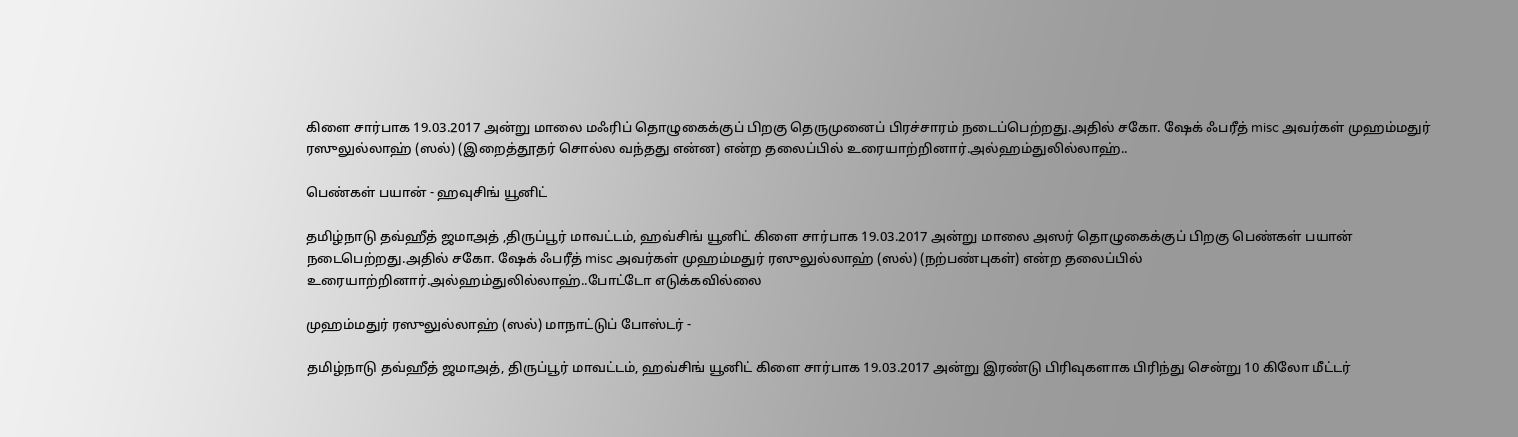கிளை சார்பாக 19.03.2017 அன்று மாலை மஃரிப் தொழுகைக்குப் பிறகு தெருமுனைப் பிரச்சாரம் நடைப்பெற்றது.அதில் சகோ. ஷேக் ஃபரீத் misc அவர்கள் முஹம்மதுர் ரஸுலுல்லாஹ் (ஸல்) (இறைத்தூதர் சொல்ல வந்தது என்ன) என்ற தலைப்பில் உரையாற்றினார்.அல்ஹம்துலில்லாஹ்..

பெண்கள் பயான் - ஹவுசிங் யூனிட்

தமிழ்நாடு தவ்ஹீத் ஜமாஅத் ,திருப்பூர் மாவட்டம், ஹவ்சிங் யூனிட் கிளை சார்பாக 19.03.2017 அன்று மாலை அஸர் தொழுகைக்குப் பிறகு பெண்கள் பயான் நடைபெற்றது.அதில் சகோ. ஷேக் ஃபரீத் misc அவர்கள் முஹம்மதுர் ரஸுலுல்லாஹ் (ஸல்) (நற்பண்புகள்) என்ற தலைப்பில் உரையாற்றினார்.அல்ஹம்துலில்லாஹ்..போட்டோ எடுக்கவில்லை

முஹம்மதுர் ரஸுலுல்லாஹ் (ஸல்) மாநாட்டுப் போஸ்டர் -

தமிழ்நாடு தவ்ஹீத் ஜமாஅத், திருப்பூர் மாவட்டம், ஹவ்சிங் யூனிட் கிளை சார்பாக 19.03.2017 அன்று இரண்டு பிரிவுகளாக பிரிந்து சென்று 10 கிலோ மீட்டர்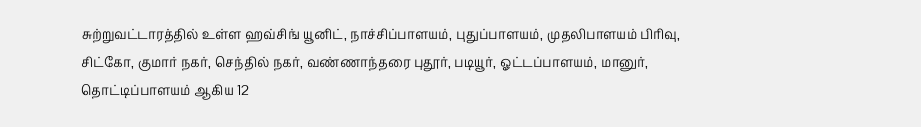சுற்றுவட்டாரத்தில் உள்ள ஹவ்சிங் யூனிட், நாச்சிப்பாளயம், புதுப்பாளயம், முதலிபாளயம் பிரிவு, சிட்கோ, குமார் நகர், செந்தில் நகர், வண்ணாந்தரை புதூர், படியூர், ஓட்டப்பாளயம், மானுர், தொட்டிப்பாளயம் ஆகிய 12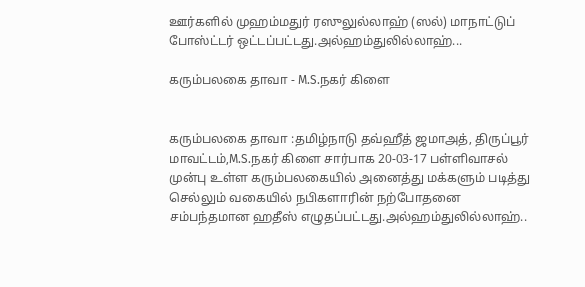ஊர்களில் முஹம்மதுர் ரஸுலுல்லாஹ் (ஸல்) மாநாட்டுப் போஸ்ட்டர் ஒட்டப்பட்டது.அல்ஹம்துலில்லாஹ்...

கரும்பலகை தாவா - M.S.நகர் கிளை


கரும்பலகை தாவா :தமிழ்நாடு தவ்ஹீத் ஜமாஅத், திருப்பூர் மாவட்டம்,M.S.நகர் கிளை சார்பாக 20-03-17 பள்ளிவாசல் முன்பு உள்ள கரும்பலகையில் அனைத்து மக்களும் படித்து செல்லும் வகையில் நபிகளாரின் நற்போதனை சம்பந்தமான ஹதீஸ் எழுதப்பட்டது.அல்ஹம்துலில்லாஹ்..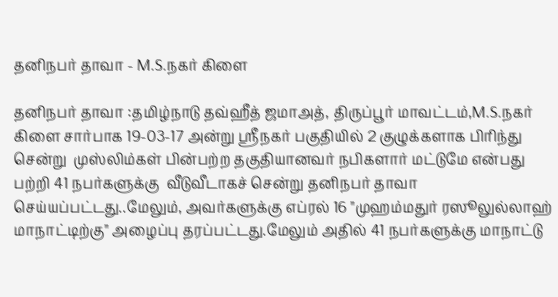தனிநபர் தாவா - M.S.நகர் கிளை

தனிநபர் தாவா :தமிழ்நாடு தவ்ஹீத் ஜமாஅத், திருப்பூர் மாவட்டம்,M.S.நகர் கிளை சார்பாக 19-03-17 அன்று ஸ்ரீநகர் பகுதியில் 2 குழுக்களாக பிரிந்து சென்று  முஸ்லிம்கள் பின்பற்ற தகுதியானவர் நபிகளார் மட்டுமே என்பது பற்றி 41 நபர்களுக்கு  வீடுவீடாகச் சென்று தனிநபர் தாவா செய்யப்பட்டது..மேலும், அவர்களுக்கு எப்ரல் 16 "முஹம்மதுர் ரஸூலுல்லாஹ் மாநாட்டிற்கு" அழைப்பு தரப்பட்டது.மேலும் அதில் 41 நபர்களுக்கு மாநாட்டு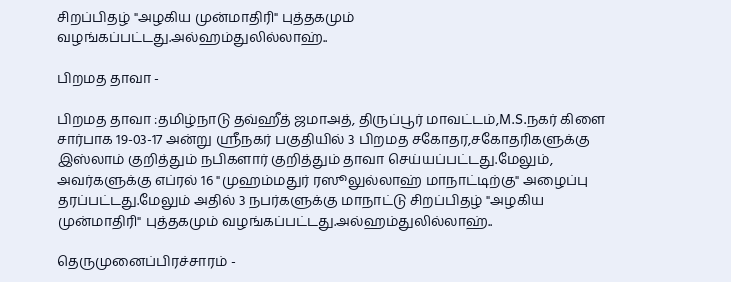சிறப்பிதழ் "அழகிய முன்மாதிரி" புத்தகமும் வழங்கப்பட்டது.அல்ஹம்துலில்லாஹ்..

பிறமத தாவா -

பிறமத தாவா :தமிழ்நாடு தவ்ஹீத் ஜமாஅத், திருப்பூர் மாவட்டம்,M.S.நகர் கிளை சார்பாக 19-03-17 அன்று ஸ்ரீநகர் பகுதியில் 3 பிறமத சகோதர,சகோதரிகளுக்கு இஸ்லாம் குறித்தும் நபிகளார் குறித்தும் தாவா செய்யப்பட்டது.மேலும், அவர்களுக்கு எப்ரல் 16 "முஹம்மதுர் ரஸூலுல்லாஹ் மாநாட்டிற்கு" அழைப்பு தரப்பட்டது.மேலும் அதில் 3 நபர்களுக்கு மாநாட்டு சிறப்பிதழ் "அழகிய முன்மாதிரி" புத்தகமும் வழங்கப்பட்டது.அல்ஹம்துலில்லாஹ்..

தெருமுனைப்பிரச்சாரம் -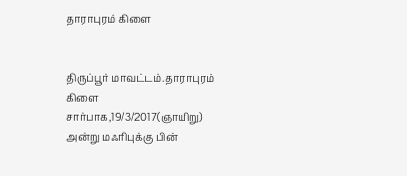தாராபுரம் கிளை


திருப்பூர் மாவட்டம்.தாராபுரம் கிளை சார்பாக,19/3/2017(ஞாயிறு) அன்று மஃரிபுக்கு பின்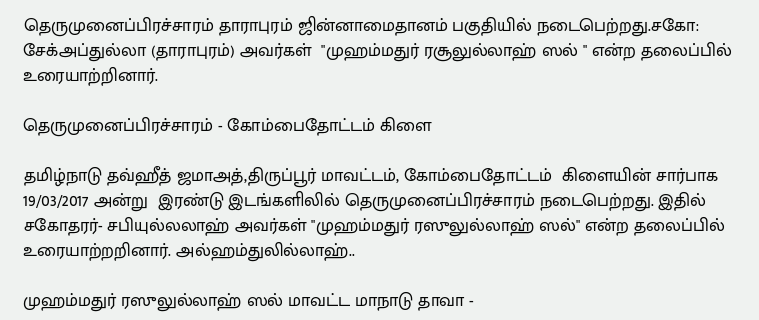தெருமுனைப்பிரச்சாரம் தாராபுரம் ஜின்னாமைதானம் பகுதியில் நடைபெற்றது.சகோ: சேக்அப்துல்லா (தாராபுரம்) அவர்கள்  "முஹம்மதுர் ரசூலுல்லாஹ் ஸல் " என்ற தலைப்பில் உரையாற்றினார்.

தெருமுனைப்பிரச்சாரம் - கோம்பைதோட்டம் கிளை

தமிழ்நாடு தவ்ஹீத் ஜமாஅத்,திருப்பூர் மாவட்டம், கோம்பைதோட்டம்  கிளையின் சார்பாக 19/03/2017 அன்று  இரண்டு இடங்களிலில் தெருமுனைப்பிரச்சாரம் நடைபெற்றது. இதில் சகோதரர்- சபியுல்லலாஹ் அவர்கள் "முஹம்மதுர் ரஸுலுல்லாஹ் ஸல்" என்ற தலைப்பில் உரையாற்றறினார். அல்ஹம்துலில்லாஹ்..

முஹம்மதுர் ரஸுலுல்லாஹ் ஸல் மாவட்ட மாநாடு தாவா -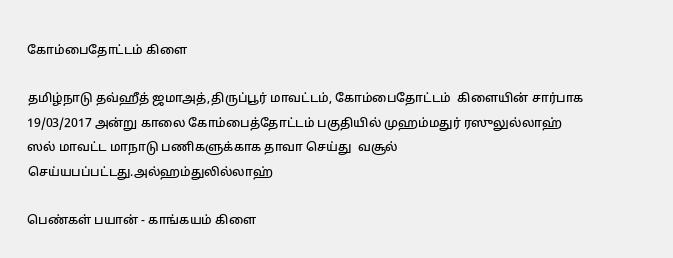கோம்பைதோட்டம் கிளை

தமிழ்நாடு தவ்ஹீத் ஜமாஅத்,திருப்பூர் மாவட்டம், கோம்பைதோட்டம்  கிளையின் சார்பாக 19/03/2017 அன்று காலை கோம்பைத்தோட்டம் பகுதியில் முஹம்மதுர் ரஸுலுல்லாஹ் ஸல் மாவட்ட மாநாடு பணிகளுக்காக தாவா செய்து  வசூல் செய்யபப்பட்டது.அல்ஹம்துலில்லாஹ்

பெண்கள் பயான் - காங்கயம் கிளை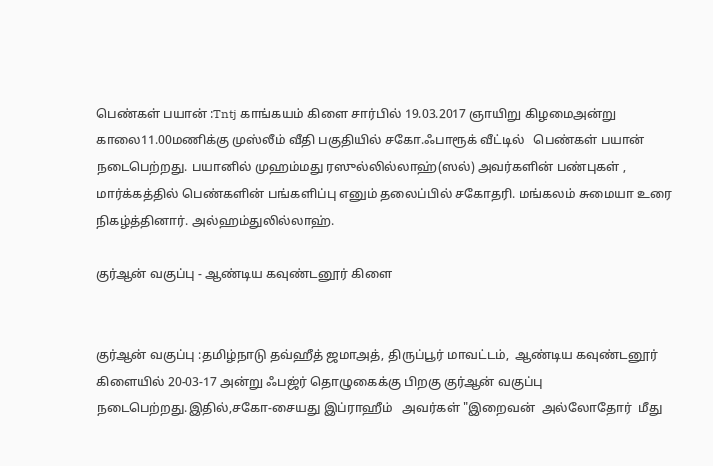பெண்கள் பயான் :Tntj காங்கயம் கிளை சார்பில் 19.03.2017 ஞாயிறு கிழமைஅன்று காலை11.00மணிக்கு முஸ்லீம் வீதி பகுதியில் சகோ.ஃபாரூக் வீட்டில்   பெண்கள் பயான் நடைபெற்றது. பயானில் முஹம்மது ரஸுல்லில்லாஹ்(ஸல்) அவர்களின் பண்புகள் , மார்க்கத்தில் பெண்களின் பங்களிப்பு எனும் தலைப்பில் சகோதரி. மங்கலம் சுமையா உரை நிகழ்த்தினார். அல்ஹம்துலில்லாஹ்.

குர்ஆன் வகுப்பு - ஆண்டிய கவுண்டனூர் கிளை


குர்ஆன் வகுப்பு :தமிழ்நாடு தவ்ஹீத் ஜமாஅத், திருப்பூர் மாவட்டம்,  ஆண்டிய கவுண்டனூர்  கிளையில் 20-03-17 அன்று ஃபஜ்ர் தொழுகைக்கு பிறகு குர்ஆன் வகுப்பு நடைபெற்றது.இதில்,சகோ-சையது இப்ராஹீம்   அவர்கள் "இறைவன்  அல்லோதோர்  மீது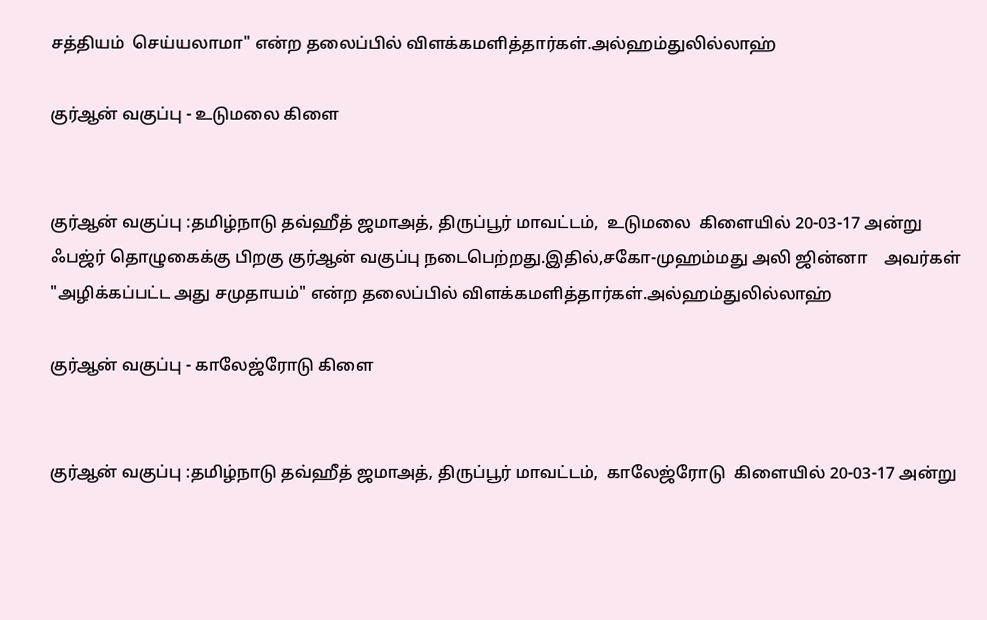சத்தியம்  செய்யலாமா" என்ற தலைப்பில் விளக்கமளித்தார்கள்.அல்ஹம்துலில்லாஹ்

குர்ஆன் வகுப்பு - உடுமலை கிளை


குர்ஆன் வகுப்பு :தமிழ்நாடு தவ்ஹீத் ஜமாஅத், திருப்பூர் மாவட்டம்,  உடுமலை  கிளையில் 20-03-17 அன்று ஃபஜ்ர் தொழுகைக்கு பிறகு குர்ஆன் வகுப்பு நடைபெற்றது.இதில்,சகோ-முஹம்மது அலி ஜின்னா    அவர்கள் "அழிக்கப்பட்ட அது சமுதாயம்" என்ற தலைப்பில் விளக்கமளித்தார்கள்.அல்ஹம்துலில்லாஹ்

குர்ஆன் வகுப்பு - காலேஜ்ரோடு கிளை


குர்ஆன் வகுப்பு :தமிழ்நாடு தவ்ஹீத் ஜமாஅத், திருப்பூர் மாவட்டம்,  காலேஜ்ரோடு  கிளையில் 20-03-17 அன்று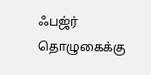ஃபஜ்ர் தொழுகைக்கு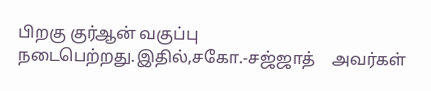பிறகு குர்ஆன் வகுப்பு நடைபெற்றது.இதில்,சகோ.-சஜ்ஜாத்    அவர்கள்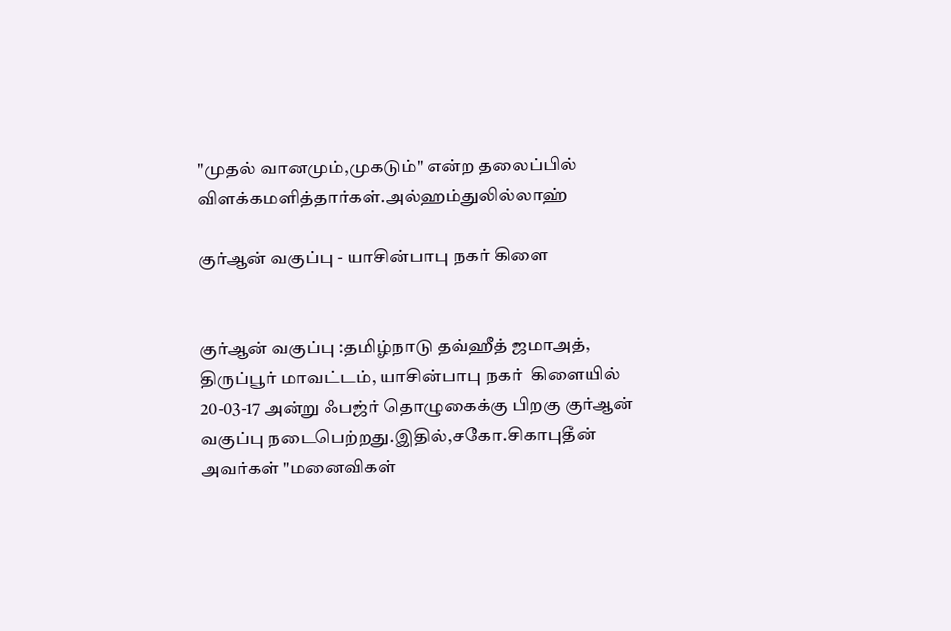"முதல் வானமும்,முகடும்" என்ற தலைப்பில் விளக்கமளித்தார்கள்.அல்ஹம்துலில்லாஹ்

குர்ஆன் வகுப்பு - யாசின்பாபு நகர் கிளை


குர்ஆன் வகுப்பு :தமிழ்நாடு தவ்ஹீத் ஜமாஅத், திருப்பூர் மாவட்டம், யாசின்பாபு நகர்  கிளையில் 20-03-17 அன்று ஃபஜ்ர் தொழுகைக்கு பிறகு குர்ஆன் வகுப்பு நடைபெற்றது.இதில்,சகோ.சிகாபுதீன்    அவர்கள் "மனைவிகள்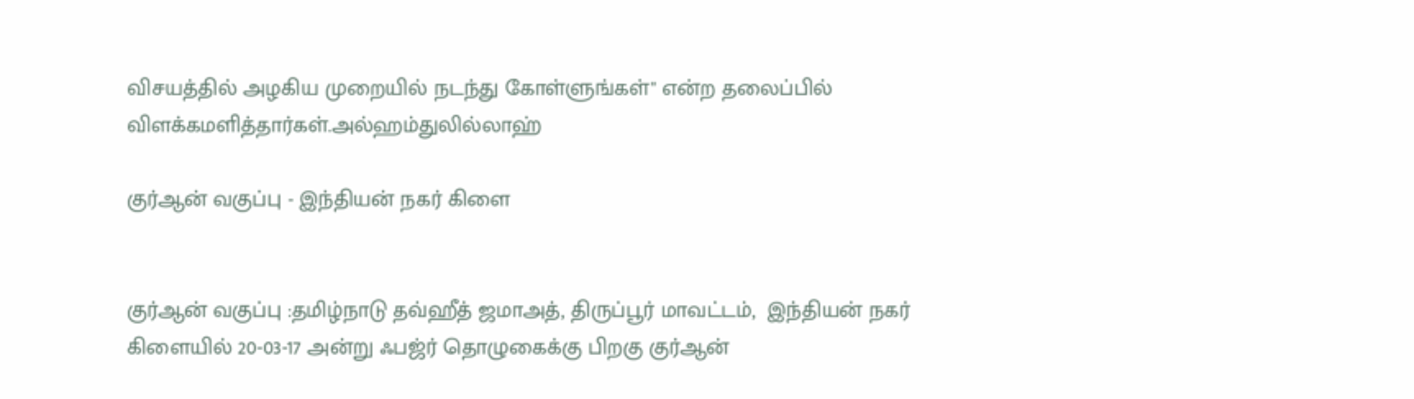விசயத்தில் அழகிய முறையில் நடந்து கோள்ளுங்கள்" என்ற தலைப்பில் விளக்கமளித்தார்கள்.அல்ஹம்துலில்லாஹ்

குர்ஆன் வகுப்பு - இந்தியன் நகர் கிளை


குர்ஆன் வகுப்பு :தமிழ்நாடு தவ்ஹீத் ஜமாஅத், திருப்பூர் மாவட்டம்,  இந்தியன் நகர்  கிளையில் 20-03-17 அன்று ஃபஜ்ர் தொழுகைக்கு பிறகு குர்ஆன்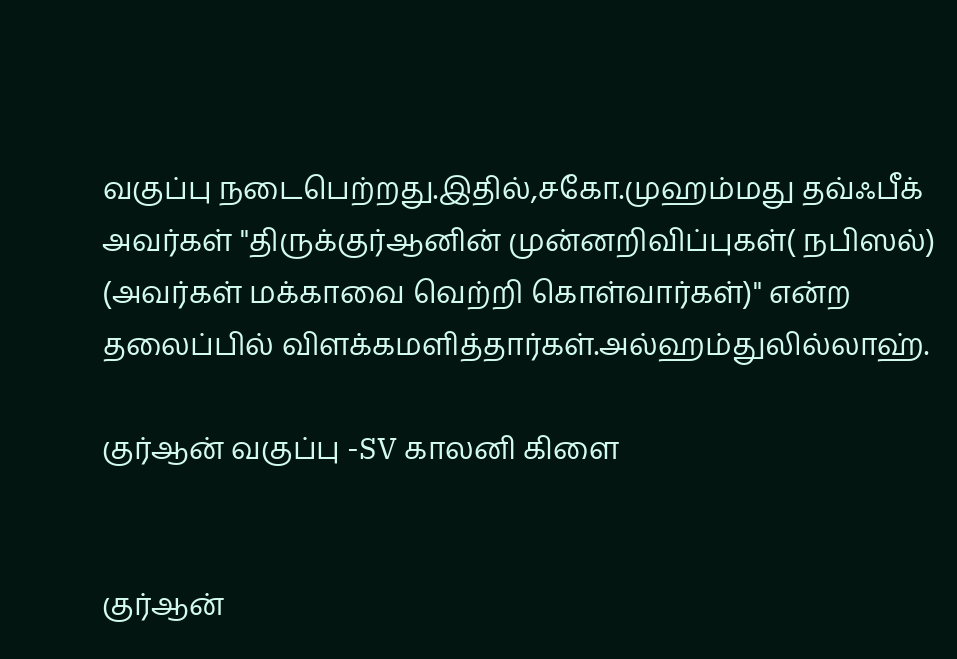வகுப்பு நடைபெற்றது.இதில்,சகோ.முஹம்மது தவ்ஃபீக்    அவர்கள் "திருக்குர்ஆனின் முன்னறிவிப்புகள்( நபிஸல்) (அவர்கள் மக்காவை வெற்றி கொள்வார்கள்)" என்ற தலைப்பில் விளக்கமளித்தார்கள்.அல்ஹம்துலில்லாஹ்.

குர்ஆன் வகுப்பு -SV காலனி கிளை


குர்ஆன்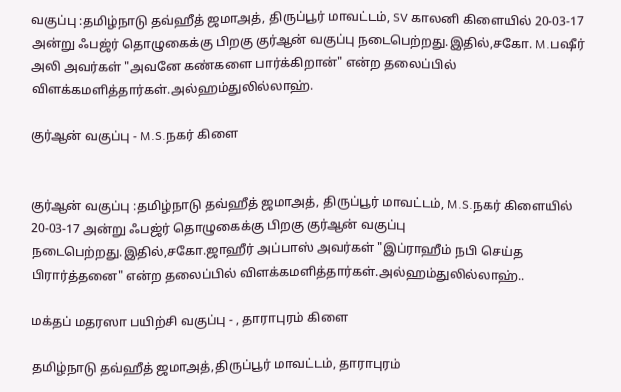வகுப்பு :தமிழ்நாடு தவ்ஹீத் ஜமாஅத், திருப்பூர் மாவட்டம், SV காலனி கிளையில் 20-03-17 அன்று ஃபஜ்ர் தொழுகைக்கு பிறகு குர்ஆன் வகுப்பு நடைபெற்றது.இதில்,சகோ. M.பஷீர் அலி அவர்கள் "அவனே கண்களை பார்க்கிறான்" என்ற தலைப்பில் விளக்கமளித்தார்கள்.அல்ஹம்துலில்லாஹ்.

குர்ஆன் வகுப்பு - M.S.நகர் கிளை


குர்ஆன் வகுப்பு :தமிழ்நாடு தவ்ஹீத் ஜமாஅத், திருப்பூர் மாவட்டம், M.S.நகர் கிளையில் 20-03-17 அன்று ஃபஜ்ர் தொழுகைக்கு பிறகு குர்ஆன் வகுப்பு நடைபெற்றது.இதில்,சகோ.ஜாஹீர் அப்பாஸ் அவர்கள் "இப்ராஹீம் நபி செய்த பிரார்த்தனை" என்ற தலைப்பில் விளக்கமளித்தார்கள்.அல்ஹம்துலில்லாஹ்..

மக்தப் மதரஸா பயிற்சி வகுப்பு - , தாராபுரம் கிளை

தமிழ்நாடு தவ்ஹீத் ஜமாஅத்,திருப்பூர் மாவட்டம், தாராபுரம்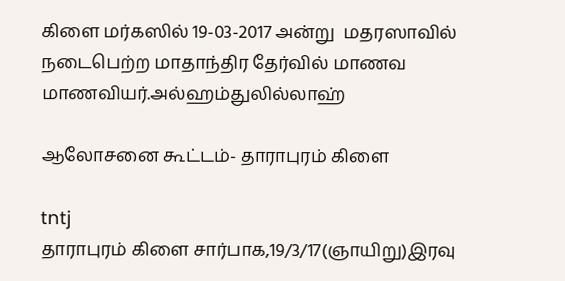கிளை மர்கஸில் 19-03-2017 அன்று  மதரஸாவில் நடைபெற்ற மாதாந்திர தேர்வில் மாணவ மாணவியர்.அல்ஹம்துலில்லாஹ்

ஆலோசனை கூட்டம்- தாராபுரம் கிளை

tntj
தாராபுரம் கிளை சார்பாக,19/3/17(ஞாயிறு)இரவு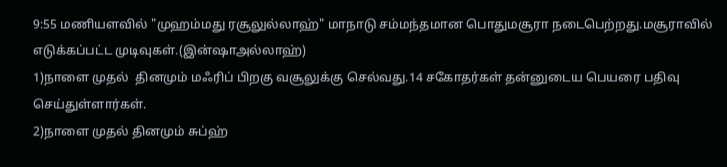9:55 மணியளவில் "முஹம்மது ரசூலுல்லாஹ்" மாநாடு சம்மந்தமான பொதுமசூரா நடைபெற்றது.மசூராவில் எடுக்கப்பட்ட முடிவுகள்.(இன்ஷாஅல்லாஹ்)
1)நாளை முதல்  தினமும் மஃரிப் பிறகு வசூலுக்கு செல்வது.14 சகோதர்கள் தன்னுடைய பெயரை பதிவு செய்துள்ளார்கள்.
2)நாளை முதல் தினமும் சுப்ஹ்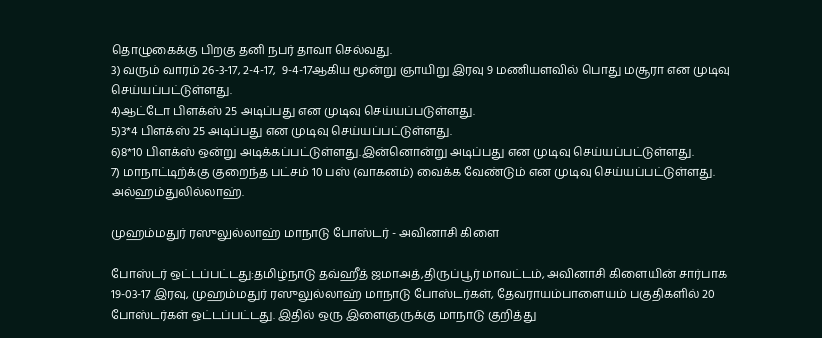தொழுகைக்கு பிறகு தனி நபர் தாவா செல்வது.
3) வரும் வாரம் 26-3-17, 2-4-17,  9-4-17ஆகிய மூன்று ஞாயிறு இரவு 9 மணியளவில் பொது மசூரா என முடிவு செய்யப்பட்டுள்ளது.
4)ஆட்டோ பிளக்ஸ் 25 அடிப்பது என முடிவு செய்யப்படுள்ளது.
5)3*4 பிளக்ஸ் 25 அடிப்பது என முடிவு செய்யப்பட்டுள்ளது.
6)8*10 பிளக்ஸ் ஒன்று அடிக்கப்பட்டுள்ளது.இன்னொன்று அடிப்பது என முடிவு செய்யப்பட்டுள்ளது.
7) மாநாட்டிற்க்கு குறைந்த பட்சம் 10 பஸ் (வாகனம்) வைக்க வேண்டும் என முடிவு செய்யப்பட்டுள்ளது.
அல்ஹம்துலில்லாஹ்.

முஹம்மதுர் ரஸுலுல்லாஹ் மாநாடு போஸ்டர் - அவினாசி கிளை

போஸ்டர் ஒட்டப்பட்டது:தமிழ்நாடு தவ்ஹீத் ஜமாஅத்,திருப்பூர் மாவட்டம், அவினாசி கிளையின் சார்பாக 19-03-17 இரவு, முஹம்மதுர் ரஸுலுல்லாஹ் மாநாடு போஸ்டர்கள், தேவராயம்பாளையம் பகுதிகளில் 20 போஸ்டர்கள் ஒட்டப்பட்டது. இதில் ஒரு இளைஞருக்கு மாநாடு குறித்து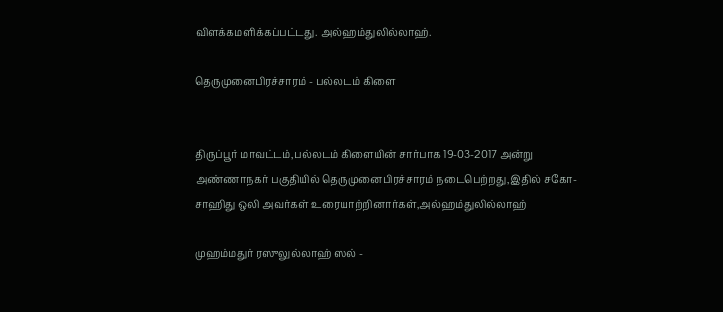விளக்கமளிக்கப்பட்டது. அல்ஹம்துலில்லாஹ்.

தெருமுனைபிரச்சாரம் - பல்லடம் கிளை


திருப்பூர் மாவட்டம்,பல்லடம் கிளையின் சார்பாக 19-03-2017 அன்று அண்ணாநகர் பகுதியில் தெருமுனைபிரச்சாரம் நடைபெற்றது,இதில் சகோ-சாஹிது ஒலி அவர்கள் உரையாற்றினார்கள்,அல்ஹம்துலில்லாஹ்

முஹம்மதுர் ரஸுலுல்லாஹ் ஸல் -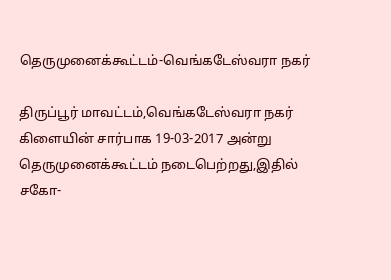தெருமுனைக்கூட்டம்-வெங்கடேஸ்வரா நகர்

திருப்பூர் மாவட்டம்,வெங்கடேஸ்வரா நகர் கிளையின் சார்பாக 19-03-2017 அன்று தெருமுனைக்கூட்டம் நடைபெற்றது,இதில் சகோ-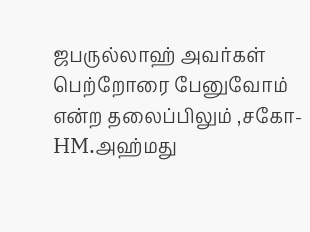ஜபருல்லாஹ் அவர்கள் பெற்றோரை பேனுவோம் என்ற தலைப்பிலும் ,சகோ-HM.அஹ்மது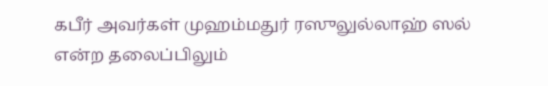கபீர் அவர்கள் முஹம்மதுர் ரஸுலுல்லாஹ் ஸல் என்ற தலைப்பிலும்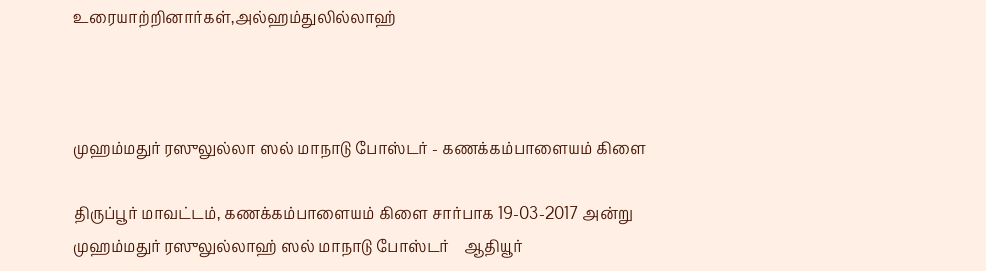உரையாற்றினார்கள்,அல்ஹம்துலில்லாஹ்



முஹம்மதுர் ரஸுலுல்லா ஸல் மாநாடு போஸ்டர் - கணக்கம்பாளையம் கிளை

திருப்பூர் மாவட்டம், கணக்கம்பாளையம் கிளை சார்பாக 19-03-2017 அன்று முஹம்மதுர் ரஸுலுல்லாஹ் ஸல் மாநாடு போஸ்டர்    ஆதியூர்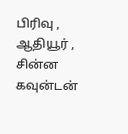பிரிவு , ஆதியூர் , சின்ன கவுன்டன்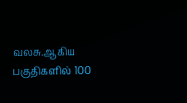வலசு.ஆகிய பகுதிகளில் 100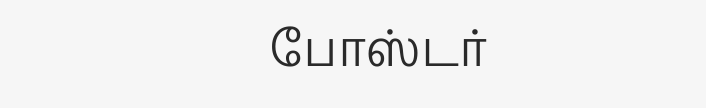போஸ்டர்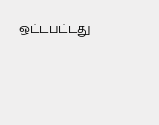ஒட்டபட்டது